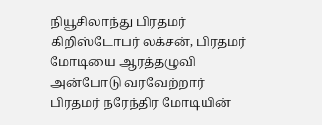நியூசிலாந்து பிரதமர் கிறிஸ்டோபர் லக்சன், பிரதமர் மோடியை ஆரத்தழுவி அன்போடு வரவேற்றார்
பிரதமர் நரேந்திர மோடியின்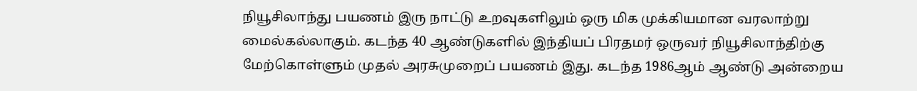நியூசிலாந்து பயணம் இரு நாட்டு உறவுகளிலும் ஒரு மிக முக்கியமான வரலாற்று மைல்கல்லாகும். கடந்த 40 ஆண்டுகளில் இந்தியப் பிரதமர் ஒருவர் நியூசிலாந்திற்கு மேற்கொள்ளும் முதல் அரசுமுறைப் பயணம் இது. கடந்த 1986ஆம் ஆண்டு அன்றைய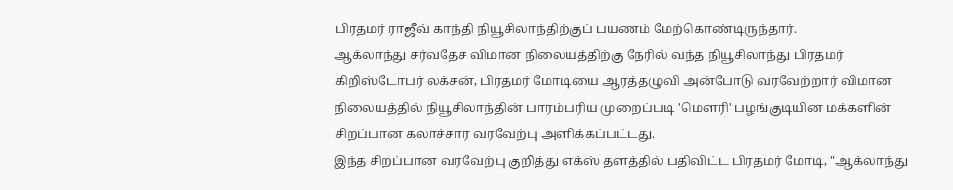பிரதமர் ராஜீவ் காந்தி நியூசிலாந்திற்குப் பயணம் மேற்கொண்டிருந்தார்.
ஆக்லாந்து சர்வதேச விமான நிலையத்திற்கு நேரில் வந்த நியூசிலாந்து பிரதமர் கிறிஸ்டோபர் லக்சன், பிரதமர் மோடியை ஆரத்தழுவி அன்போடு வரவேற்றார் விமான நிலையத்தில் நியூசிலாந்தின் பாரம்பரிய முறைப்படி 'மௌரி' பழங்குடியின மக்களின் சிறப்பான கலாச்சார வரவேற்பு அளிக்கப்பட்டது.
இந்த சிறப்பான வரவேற்பு குறித்து எக்ஸ் தளத்தில் பதிவிட்ட பிரதமர் மோடி, "ஆக்லாந்து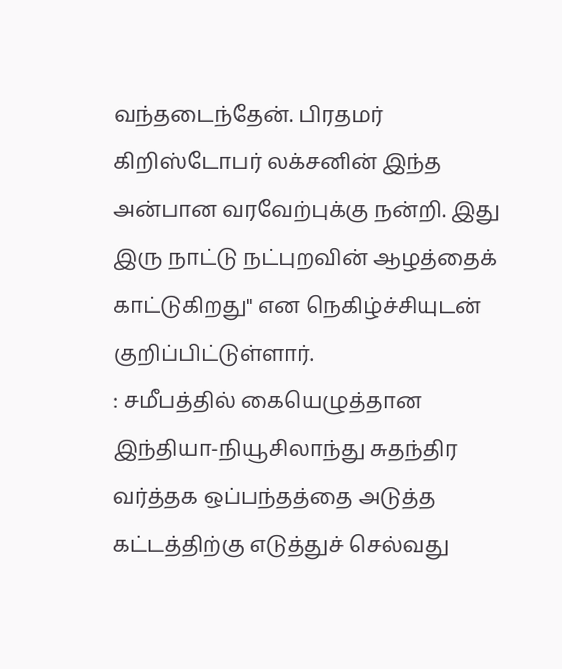வந்தடைந்தேன். பிரதமர் கிறிஸ்டோபர் லக்சனின் இந்த அன்பான வரவேற்புக்கு நன்றி. இது இரு நாட்டு நட்புறவின் ஆழத்தைக் காட்டுகிறது" என நெகிழ்ச்சியுடன் குறிப்பிட்டுள்ளார்.
: சமீபத்தில் கையெழுத்தான இந்தியா-நியூசிலாந்து சுதந்திர வர்த்தக ஒப்பந்தத்தை அடுத்த கட்டத்திற்கு எடுத்துச் செல்வது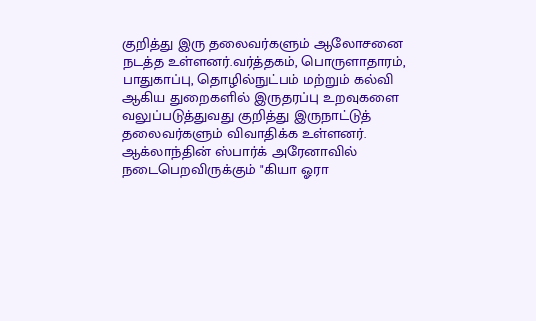குறித்து இரு தலைவர்களும் ஆலோசனை நடத்த உள்ளனர்.வர்த்தகம், பொருளாதாரம், பாதுகாப்பு, தொழில்நுட்பம் மற்றும் கல்வி ஆகிய துறைகளில் இருதரப்பு உறவுகளை வலுப்படுத்துவது குறித்து இருநாட்டுத் தலைவர்களும் விவாதிக்க உள்ளனர்.
ஆக்லாந்தின் ஸ்பார்க் அரேனாவில் நடைபெறவிருக்கும் "கியா ஓரா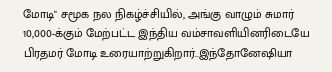மோடி" சமூக நல நிகழ்ச்சியில், அங்கு வாழும் சுமார் 10,000-க்கும் மேற்பட்ட இந்திய வம்சாவளியினரிடையே பிரதமர் மோடி உரையாற்றுகிறார்..இந்தோனேஷியா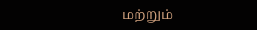மற்றும்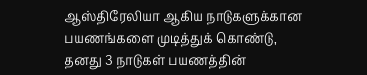ஆஸ்திரேலியா ஆகிய நாடுகளுக்கான பயணங்களை முடித்துக் கொண்டு, தனது 3 நாடுகள் பயணத்தின்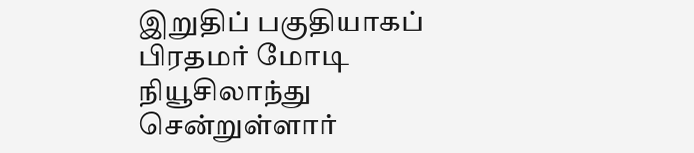இறுதிப் பகுதியாகப் பிரதமர் மோடி நியூசிலாந்து சென்றுள்ளார்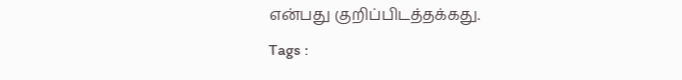என்பது குறிப்பிடத்தக்கது.
Tags :